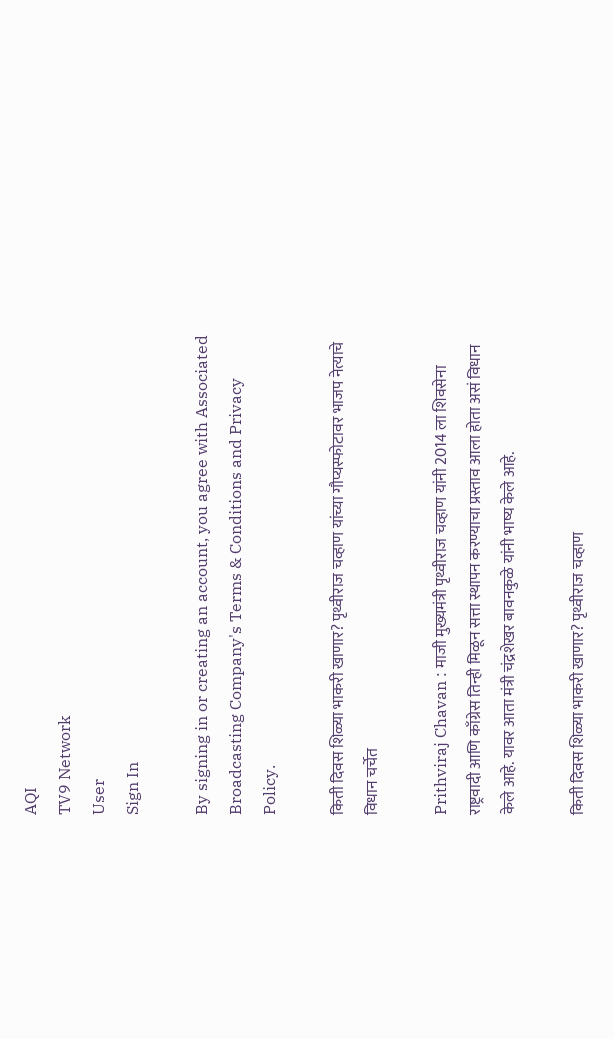AQI
TV9 Network
User
Sign In

By signing in or creating an account, you agree with Associated Broadcasting Company's Terms & Conditions and Privacy Policy.

किती दिवस शिळ्या भाकरी खाणार? पृथ्वीराज चव्हाण यांच्या गौप्यस्फोटावर भाजप नेत्याचे विधान चर्चेत

Prithviraj Chavan : माजी मुख्यमंत्री पृथ्वीराज चव्हाण यांनी 2014 ला शिवसेना राष्ट्रवादी आणि काँग्रेस तिन्ही मिळून सत्ता स्थापन करण्याचा प्रस्ताव आला होता असं विधान केले आहे. यावर आता मंत्री चंद्रशेखर बावनकुळे यांनी भाष्य केले आहे.

किती दिवस शिळ्या भाकरी खाणार? पृथ्वीराज चव्हाण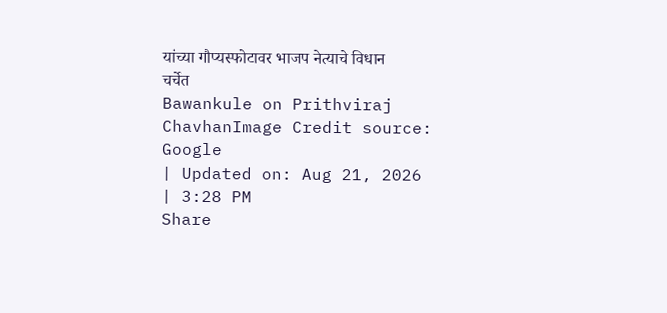यांच्या गौप्यस्फोटावर भाजप नेत्याचे विधान चर्चेत
Bawankule on Prithviraj ChavhanImage Credit source: Google
| Updated on: Aug 21, 2026 | 3:28 PM
Share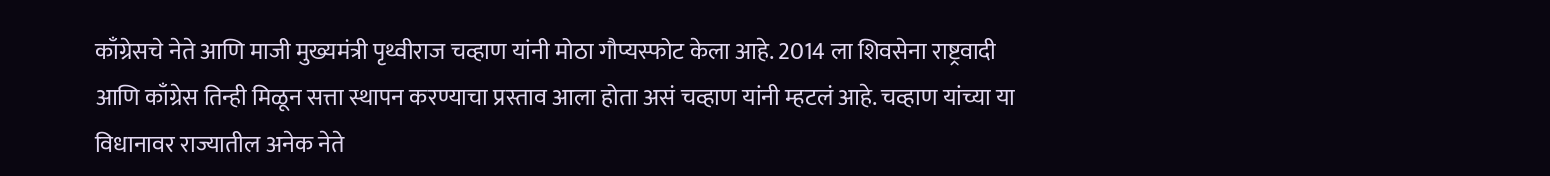काँग्रेसचे नेते आणि माजी मुख्यमंत्री पृथ्वीराज चव्हाण यांनी मोठा गौप्यस्फोट केला आहे. 2014 ला शिवसेना राष्ट्रवादी आणि काँग्रेस तिन्ही मिळून सत्ता स्थापन करण्याचा प्रस्ताव आला होता असं चव्हाण यांनी म्हटलं आहे. चव्हाण यांच्या या विधानावर राज्यातील अनेक नेते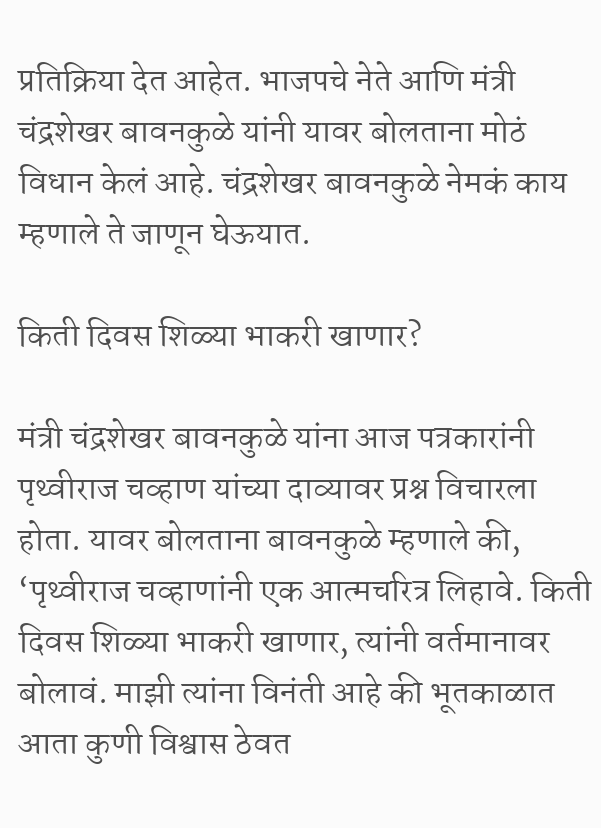प्रतिक्रिया देत आहेत. भाजपचे नेते आणि मंत्री चंद्रशेखर बावनकुळे यांनी यावर बोलताना मोठं विधान केलं आहे. चंद्रशेखर बावनकुळे नेमकं काय म्हणाले ते जाणून घेऊयात.

किती दिवस शिळ्या भाकरी खाणार?

मंत्री चंद्रशेखर बावनकुळे यांना आज पत्रकारांनी पृथ्वीराज चव्हाण यांच्या दाव्यावर प्रश्न विचारला होता. यावर बोलताना बावनकुळे म्हणाले की, ‘पृथ्वीराज चव्हाणांनी एक आत्मचरित्र लिहावे. किती दिवस शिळ्या भाकरी खाणार, त्यांनी वर्तमानावर बोलावं. माझी त्यांना विनंती आहे की भूतकाळात आता कुणी विश्वास ठेवत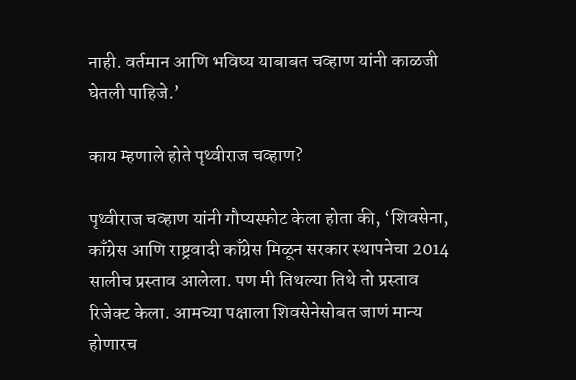नाही. वर्तमान आणि भविष्य याबाबत चव्हाण यांनी काळजी घेतली पाहिजे.’

काय म्हणाले होते पृथ्वीराज चव्हाण?

पृथ्वीराज चव्हाण यांनी गौप्यस्फोट केला होता की, ‘शिवसेना, काँग्रेस आणि राष्ट्रवादी काँग्रेस मिळून सरकार स्थापनेचा 2014 सालीच प्रस्ताव आलेला. पण मी तिथल्या तिथे तो प्रस्ताव रिजेक्ट केला. आमच्या पक्षाला शिवसेनेसोबत जाणं मान्य होणारच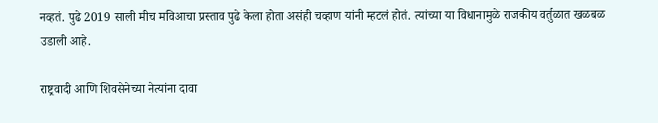नव्हतं. पुढे 2019 साली मीच मविआचा प्रस्ताव पुढे केला होता असंही चव्हाण यांनी म्हटलं होतं. त्यांच्या या विधानामुळे राजकीय वर्तुळात खळबळ उडाली आहे.

राष्ट्रवादी आणि शिवसेनेच्या नेत्यांना दावा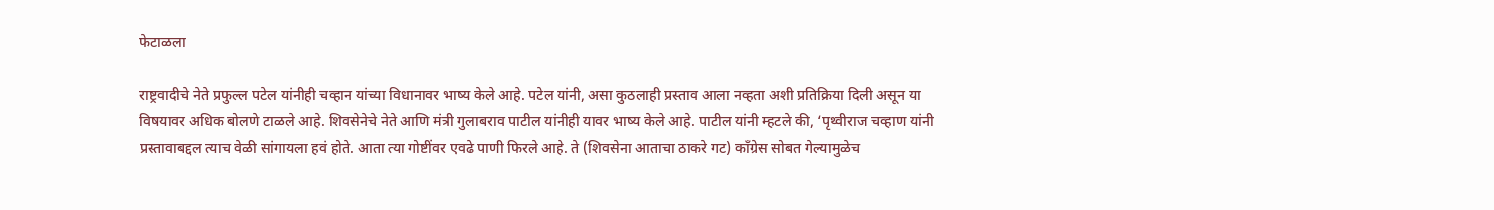फेटाळला

राष्ट्रवादीचे नेते प्रफुल्ल पटेल यांनीही चव्हान यांच्या विधानावर भाष्य केले आहे. पटेल यांनी, असा कुठलाही प्रस्ताव आला नव्हता अशी प्रतिक्रिया दिली असून या विषयावर अधिक बोलणे टाळले आहे. शिवसेनेचे नेते आणि मंत्री गुलाबराव पाटील यांनीही यावर भाष्य केले आहे. पाटील यांनी म्हटले की, ‘पृथ्वीराज चव्हाण यांनी प्रस्तावाबद्दल त्याच वेळी सांगायला हवं होते. आता त्या गोष्टींवर एवढे पाणी फिरले आहे. ते (शिवसेना आताचा ठाकरे गट) काँग्रेस सोबत गेल्यामुळेच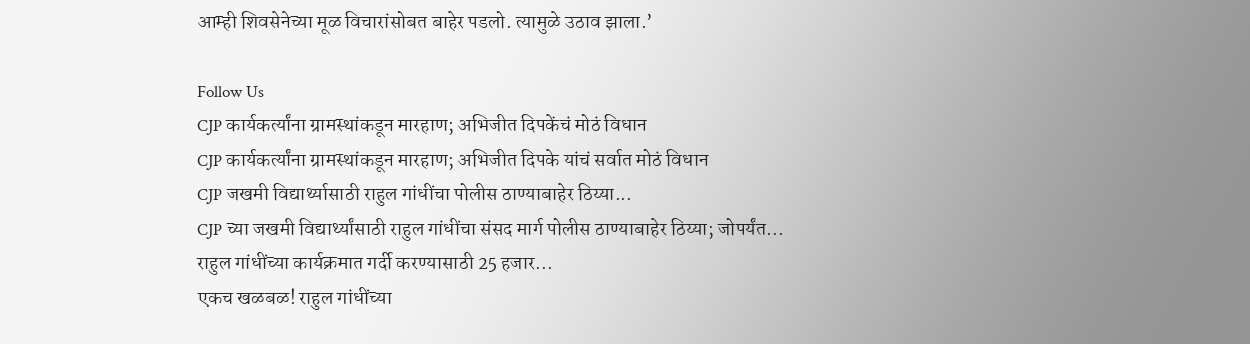आम्ही शिवसेनेच्या मूळ विचारांसोबत बाहेर पडलो. त्यामुळे उठाव झाला.’

Follow Us
CJP कार्यकर्त्यांना ग्रामस्थांकडून मारहाण; अभिजीत दिपकेंचं मोठं विधान
CJP कार्यकर्त्यांना ग्रामस्थांकडून मारहाण; अभिजीत दिपके यांचं सर्वात मोठं विधान
CJP जखमी विद्यार्थ्यासाठी राहुल गांधींचा पोलीस ठाण्याबाहेर ठिय्या...
CJP च्या जखमी विद्यार्थ्यांसाठी राहुल गांधींचा संसद मार्ग पोलीस ठाण्याबाहेर ठिय्या; जोपर्यंत...
राहुल गांधींच्या कार्यक्रमात गर्दी करण्यासाठी 25 हजार...
एकच खळबळ! राहुल गांधींच्या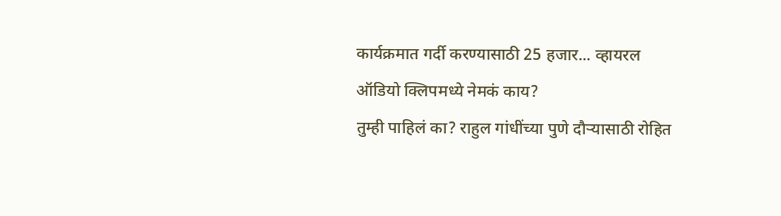कार्यक्रमात गर्दी करण्यासाठी 25 हजार... व्हायरल ऑडियो क्लिपमध्ये नेमकं काय?
तुम्ही पाहिलं का? राहुल गांधींच्या पुणे दौऱ्यासाठी रोहित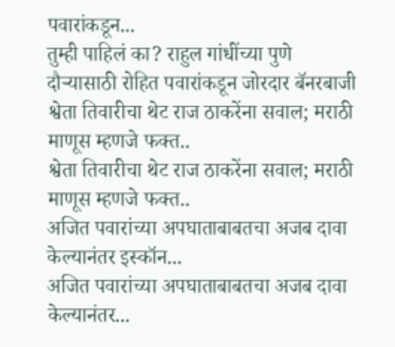पवारांकडून...
तुम्ही पाहिलं का? राहुल गांधींच्या पुणे दौऱ्यासाठी रोहित पवारांकडून जोरदार बॅनरबाजी
श्वेता तिवारीचा थेट राज ठाकरेंना सवाल; मराठी माणूस म्हणजे फक्त..
श्वेता तिवारीचा थेट राज ठाकरेंना सवाल; मराठी माणूस म्हणजे फक्त..
अजित पवारांच्या अपघाताबाबतचा अजब दावा केल्यानंतर इस्कॉन...
अजित पवारांच्या अपघाताबाबतचा अजब दावा केल्यानंतर...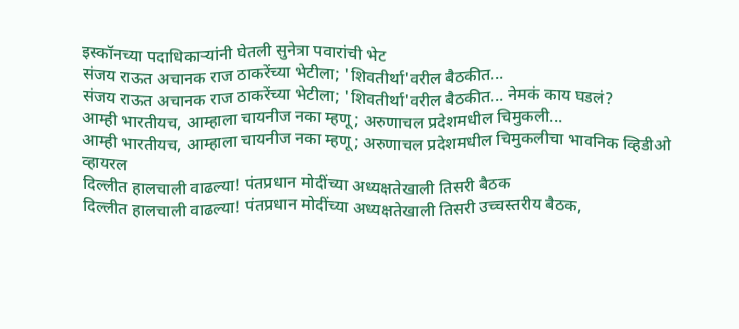इस्कॉनच्या पदाधिकाऱ्यांनी घेतली सुनेत्रा पवारांची भेट
संजय राऊत अचानक राज ठाकरेंच्या भेटीला; 'शिवतीर्था'वरील बैठकीत...
संजय राऊत अचानक राज ठाकरेंच्या भेटीला; 'शिवतीर्था'वरील बैठकीत... नेमकं काय घडलं?
आम्ही भारतीयच, आम्हाला चायनीज नका म्हणू; अरुणाचल प्रदेशमधील चिमुकली...
आम्ही भारतीयच, आम्हाला चायनीज नका म्हणू; अरुणाचल प्रदेशमधील चिमुकलीचा भावनिक व्हिडीओ व्हायरल
दिल्लीत हालचाली वाढल्या! पंतप्रधान मोदींच्या अध्यक्षतेखाली तिसरी बैठक
दिल्लीत हालचाली वाढल्या! पंतप्रधान मोदींच्या अध्यक्षतेखाली तिसरी उच्चस्तरीय बैठक,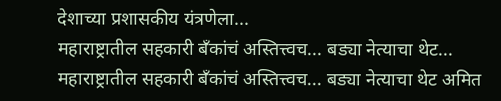देशाच्या प्रशासकीय यंत्रणेला...
महाराष्ट्रातील सहकारी बँकांचं अस्तित्त्वच... बड्या नेत्याचा थेट...
महाराष्ट्रातील सहकारी बँकांचं अस्तित्त्वच... बड्या नेत्याचा थेट अमित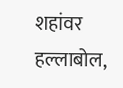शहांवर हल्लाबोल,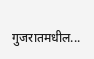गुजरातमधील...